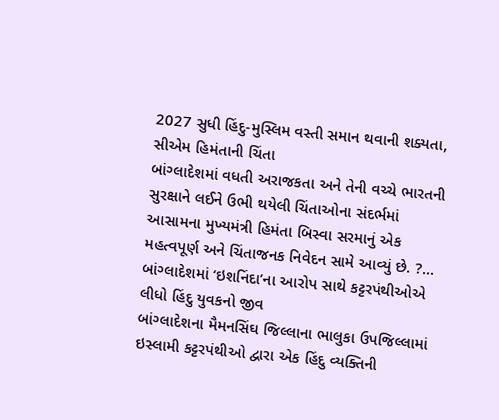2027 સુધી હિંદુ-મુસ્લિમ વસ્તી સમાન થવાની શક્યતા, સીએમ હિમંતાની ચિંતા
બાંગ્લાદેશમાં વધતી અરાજકતા અને તેની વચ્ચે ભારતની સુરક્ષાને લઈને ઉભી થયેલી ચિંતાઓના સંદર્ભમાં આસામના મુખ્યમંત્રી હિમંતા બિસ્વા સરમાનું એક મહત્વપૂર્ણ અને ચિંતાજનક નિવેદન સામે આવ્યું છે. ?...
બાંગ્લાદેશમાં ‘ઇશનિંદા’ના આરોપ સાથે કટ્ટરપંથીઓએ લીધો હિંદુ યુવકનો જીવ
બાંગ્લાદેશના મૈમનસિંઘ જિલ્લાના ભાલુકા ઉપજિલ્લામાં ઇસ્લામી કટ્ટરપંથીઓ દ્વારા એક હિંદુ વ્યક્તિની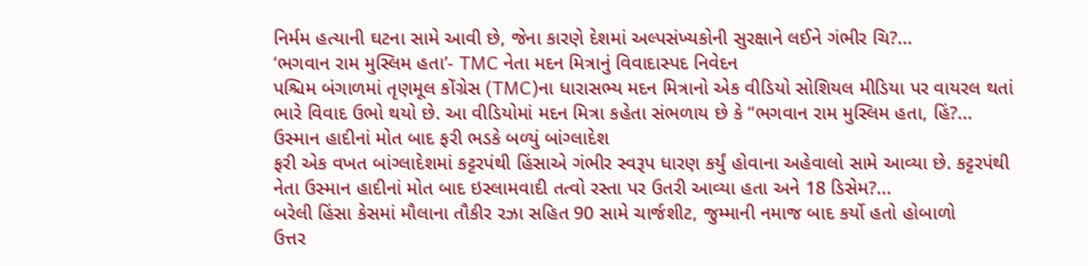નિર્મમ હત્યાની ઘટના સામે આવી છે, જેના કારણે દેશમાં અલ્પસંખ્યકોની સુરક્ષાને લઈને ગંભીર ચિ?...
‘ભગવાન રામ મુસ્લિમ હતા’- TMC નેતા મદન મિત્રાનું વિવાદાસ્પદ નિવેદન
પશ્ચિમ બંગાળમાં તૃણમૂલ કોંગ્રેસ (TMC)ના ધારાસભ્ય મદન મિત્રાનો એક વીડિયો સોશિયલ મીડિયા પર વાયરલ થતાં ભારે વિવાદ ઉભો થયો છે. આ વીડિયોમાં મદન મિત્રા કહેતા સંભળાય છે કે “ભગવાન રામ મુસ્લિમ હતા, હિં?...
ઉસ્માન હાદીનાં મોત બાદ ફરી ભડકે બળ્યું બાંગ્લાદેશ
ફરી એક વખત બાંગ્લાદેશમાં કટ્ટરપંથી હિંસાએ ગંભીર સ્વરૂપ ધારણ કર્યું હોવાના અહેવાલો સામે આવ્યા છે. કટ્ટરપંથી નેતા ઉસ્માન હાદીનાં મોત બાદ ઇસ્લામવાદી તત્વો રસ્તા પર ઉતરી આવ્યા હતા અને 18 ડિસેમ?...
બરેલી હિંસા કેસમાં મૌલાના તૌકીર રઝા સહિત 90 સામે ચાર્જશીટ, જુમ્માની નમાજ બાદ કર્યો હતો હોબાળો
ઉત્તર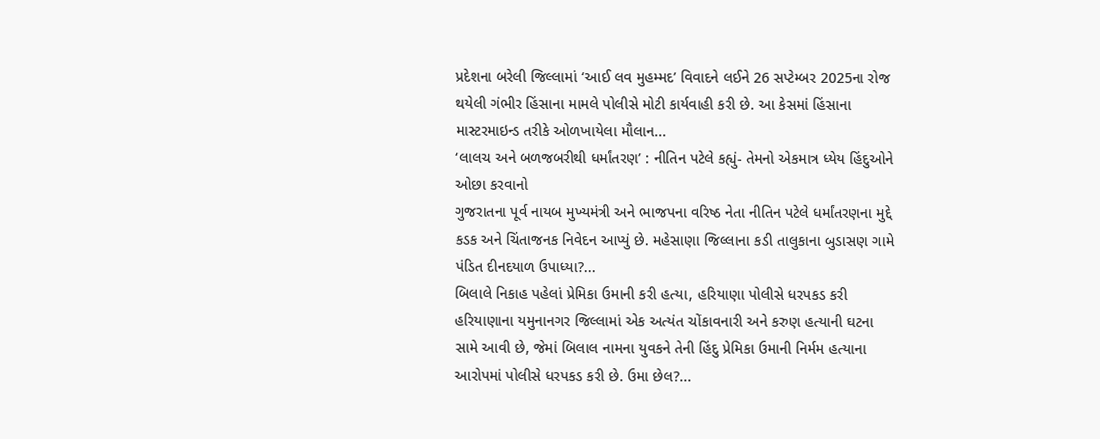પ્રદેશના બરેલી જિલ્લામાં ‘આઈ લવ મુહમ્મદ’ વિવાદને લઈને 26 સપ્ટેમ્બર 2025ના રોજ થયેલી ગંભીર હિંસાના મામલે પોલીસે મોટી કાર્યવાહી કરી છે. આ કેસમાં હિંસાના માસ્ટરમાઇન્ડ તરીકે ઓળખાયેલા મૌલાન...
‘લાલચ અને બળજબરીથી ધર્માંતરણ’ : નીતિન પટેલે કહ્યું- તેમનો એકમાત્ર ધ્યેય હિંદુઓને ઓછા કરવાનો
ગુજરાતના પૂર્વ નાયબ મુખ્યમંત્રી અને ભાજપના વરિષ્ઠ નેતા નીતિન પટેલે ધર્માંતરણના મુદ્દે કડક અને ચિંતાજનક નિવેદન આપ્યું છે. મહેસાણા જિલ્લાના કડી તાલુકાના બુડાસણ ગામે પંડિત દીનદયાળ ઉપાધ્યા?...
બિલાલે નિકાહ પહેલાં પ્રેમિકા ઉમાની કરી હત્યા, હરિયાણા પોલીસે ધરપકડ કરી
હરિયાણાના યમુનાનગર જિલ્લામાં એક અત્યંત ચોંકાવનારી અને કરુણ હત્યાની ઘટના સામે આવી છે, જેમાં બિલાલ નામના યુવકને તેની હિંદુ પ્રેમિકા ઉમાની નિર્મમ હત્યાના આરોપમાં પોલીસે ધરપકડ કરી છે. ઉમા છેલ?...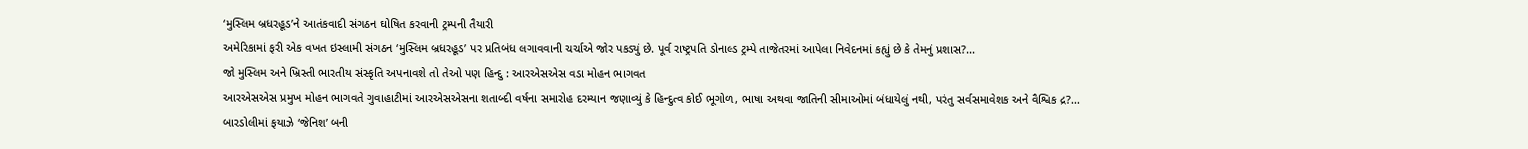‘મુસ્લિમ બ્રધરહૂડ’ને આતંકવાદી સંગઠન ઘોષિત કરવાની ટ્રમ્પની તૈયારી
અમેરિકામાં ફરી એક વખત ઇસ્લામી સંગઠન ‘મુસ્લિમ બ્રધરહૂડ’ પર પ્રતિબંધ લગાવવાની ચર્ચાએ જોર પકડ્યું છે. પૂર્વ રાષ્ટ્રપતિ ડોનાલ્ડ ટ્રમ્પે તાજેતરમાં આપેલા નિવેદનમાં કહ્યું છે કે તેમનું પ્રશાસ?...
જો મુસ્લિમ અને ખ્રિસ્તી ભારતીય સંસ્કૃતિ અપનાવશે તો તેઓ પણ હિન્દુ : આરએસએસ વડા મોહન ભાગવત
આરએસએસ પ્રમુખ મોહન ભાગવતે ગુવાહાટીમાં આરએસએસના શતાબ્દી વર્ષના સમારોહ દરમ્યાન જણાવ્યું કે હિન્દુત્વ કોઈ ભૂગોળ, ભાષા અથવા જાતિની સીમાઓમાં બંધાયેલું નથી, પરંતુ સર્વસમાવેશક અને વૈશ્વિક દ્ર?...
બારડોલીમાં ફયાઝે ‘જેનિશ’ બની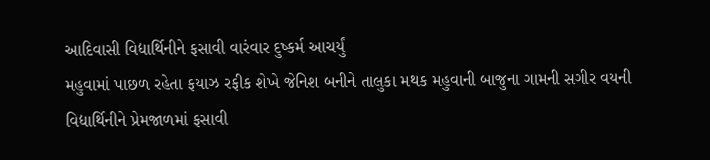આદિવાસી વિદ્યાર્થિનીને ફસાવી વારંવાર દુષ્કર્મ આચર્યું
મહુવામાં પાછળ રહેતા ફયાઝ રફીક શેખે જેનિશ બનીને તાલુકા મથક મહુવાની બાજુના ગામની સગીર વયની વિદ્યાર્થિનીને પ્રેમજાળમાં ફસાવી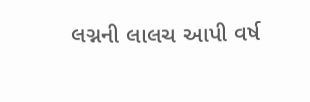લગ્નની લાલચ આપી વર્ષ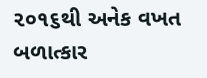૨૦૧૬થી અનેક વખત બળાત્કાર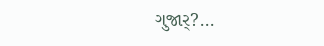ગુજાર્?...